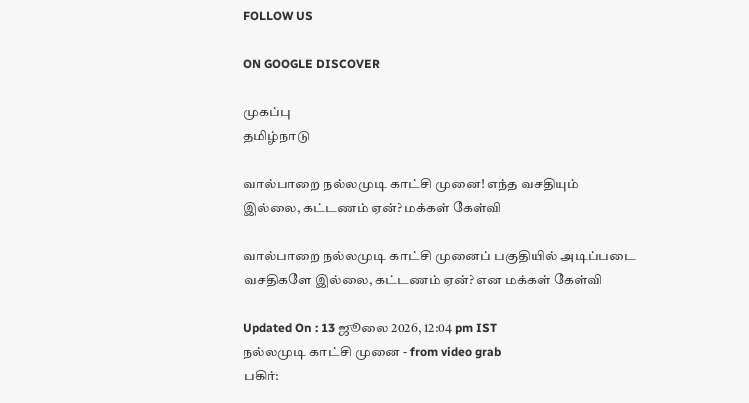FOLLOW US

ON GOOGLE DISCOVER

முகப்பு
தமிழ்நாடு

வால்பாறை நல்லமுடி காட்சி முனை! எந்த வசதியும் இல்லை, கட்டணம் ஏன்? மக்கள் கேள்வி

வால்பாறை நல்லமுடி காட்சி முனைப் பகுதியில் அடிப்படை வசதிகளே இல்லை, கட்டணம் ஏன்? என மக்கள் கேள்வி

Updated On : 13 ஜூலை 2026, 12:04 pm IST
நல்லமுடி காட்சி முனை - from video grab
பகிர்: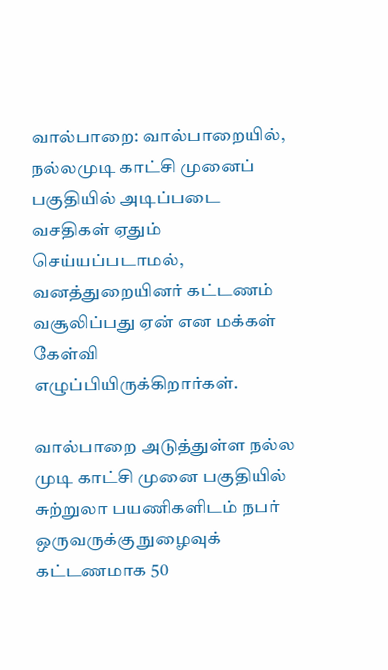வால்பாறை: வால்பாறையில், நல்லமுடி காட்சி முனைப் பகுதியில் அடிப்படை வசதிகள் ஏதும் செய்யப்படாமல், வனத்துறையினர் கட்டணம் வசூலிப்பது ஏன் என மக்கள் கேள்வி எழுப்பியிருக்கிறார்கள்.

வால்பாறை அடுத்துள்ள நல்ல முடி காட்சி முனை பகுதியில் சுற்றுலா பயணிகளிடம் நபர் ஒருவருக்கு நுழைவுக் கட்டணமாக 50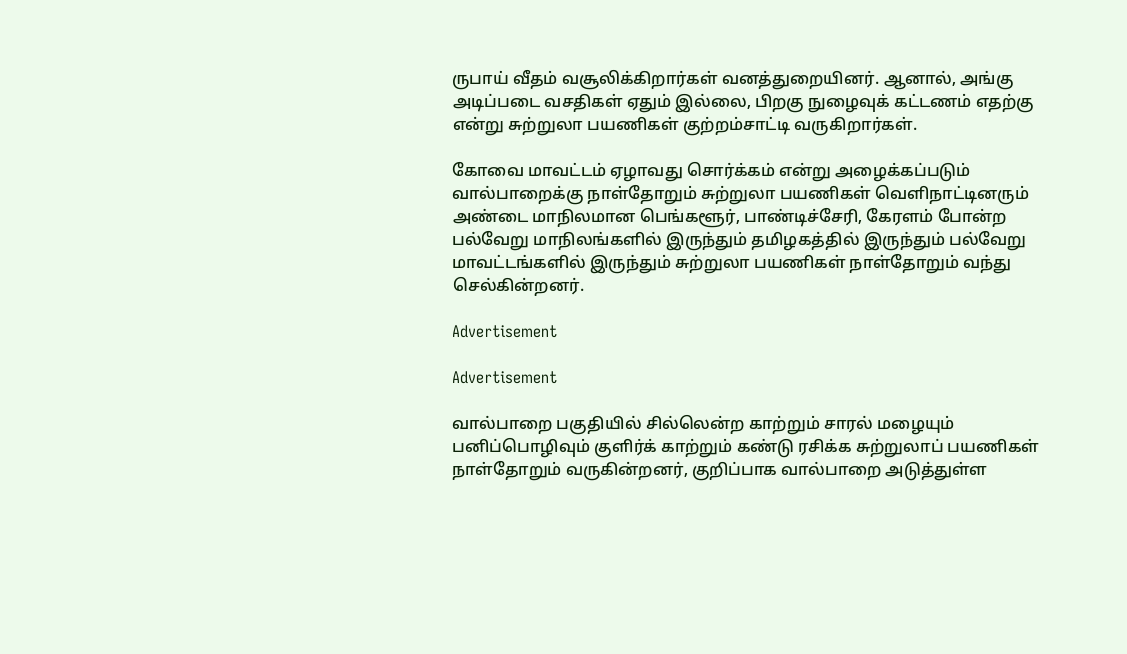ருபாய் வீதம் வசூலிக்கிறார்கள் வனத்துறையினர். ஆனால், அங்கு அடிப்படை வசதிகள் ஏதும் இல்லை, பிறகு நுழைவுக் கட்டணம் எதற்கு என்று சுற்றுலா பயணிகள் குற்றம்சாட்டி வருகிறார்கள்.

கோவை மாவட்டம் ஏழாவது சொர்க்கம் என்று அழைக்கப்படும் வால்பாறைக்கு நாள்தோறும் சுற்றுலா பயணிகள் வெளிநாட்டினரும் அண்டை மாநிலமான பெங்களூர், பாண்டிச்சேரி, கேரளம் போன்ற பல்வேறு மாநிலங்களில் இருந்தும் தமிழகத்தில் இருந்தும் பல்வேறு மாவட்டங்களில் இருந்தும் சுற்றுலா பயணிகள் நாள்தோறும் வந்து செல்கின்றனர்.

Advertisement

Advertisement

வால்பாறை பகுதியில் சில்லென்ற காற்றும் சாரல் மழையும் பனிப்பொழிவும் குளிர்க் காற்றும் கண்டு ரசிக்க சுற்றுலாப் பயணிகள் நாள்தோறும் வருகின்றனர், குறிப்பாக வால்பாறை அடுத்துள்ள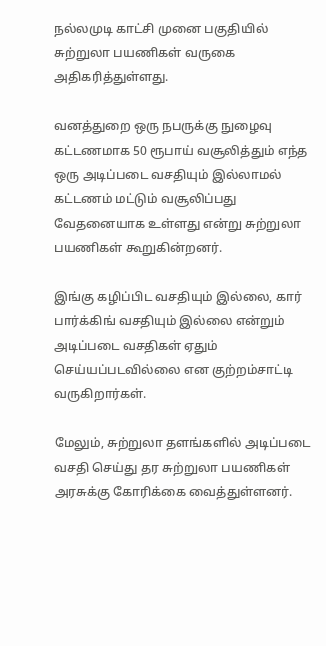நல்லமுடி காட்சி முனை பகுதியில் சுற்றுலா பயணிகள் வருகை அதிகரித்துள்ளது.

வனத்துறை ஒரு நபருக்கு நுழைவு கட்டணமாக 50 ரூபாய் வசூலித்தும் எந்த ஒரு அடிப்படை வசதியும் இல்லாமல் கட்டணம் மட்டும் வசூலிப்பது வேதனையாக உள்ளது என்று சுற்றுலா பயணிகள் கூறுகின்றனர்.

இங்கு கழிப்பிட வசதியும் இல்லை, கார் பார்க்கிங் வசதியும் இல்லை என்றும் அடிப்படை வசதிகள் ஏதும் செய்யப்படவில்லை என குற்றம்சாட்டி வருகிறார்கள்.

மேலும், சுற்றுலா தளங்களில் அடிப்படை வசதி செய்து தர சுற்றுலா பயணிகள் அரசுக்கு கோரிக்கை வைத்துள்ளனர்.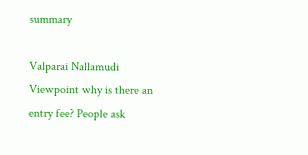summary

Valparai Nallamudi Viewpoint why is there an entry fee? People ask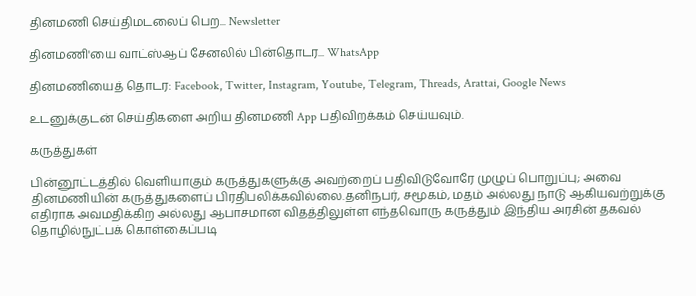தினமணி செய்திமடலைப் பெற... Newsletter

தினமணி'யை வாட்ஸ்ஆப் சேனலில் பின்தொடர... WhatsApp

தினமணியைத் தொடர: Facebook, Twitter, Instagram, Youtube, Telegram, Threads, Arattai, Google News

உடனுக்குடன் செய்திகளை அறிய தினமணி App பதிவிறக்கம் செய்யவும்.

கருத்துகள்

பின்னூட்டத்தில் வெளியாகும் கருத்துகளுக்கு அவற்றைப் பதிவிடுவோரே முழுப் பொறுப்பு; அவை தினமணியின் கருத்துகளைப் பிரதிபலிக்கவில்லை.தனிநபர், சமூகம், மதம் அல்லது நாடு ஆகியவற்றுக்கு எதிராக அவமதிக்கிற அல்லது ஆபாசமான விதத்திலுள்ள எந்தவொரு கருத்தும் இந்திய அரசின் தகவல் தொழில்நுட்பக் கொள்கைப்படி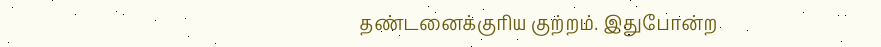தண்டனைக்குரிய குற்றம். இதுபோன்ற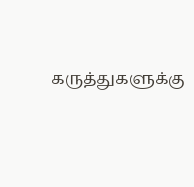கருத்துகளுக்கு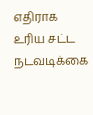எதிராக உரிய சட்ட நடவடிக்கை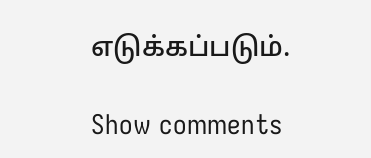எடுக்கப்படும்.

Show comments